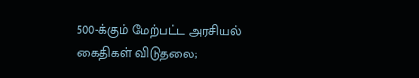500-க்கும் மேற்பட்ட அரசியல் கைதிகள் விடுதலை;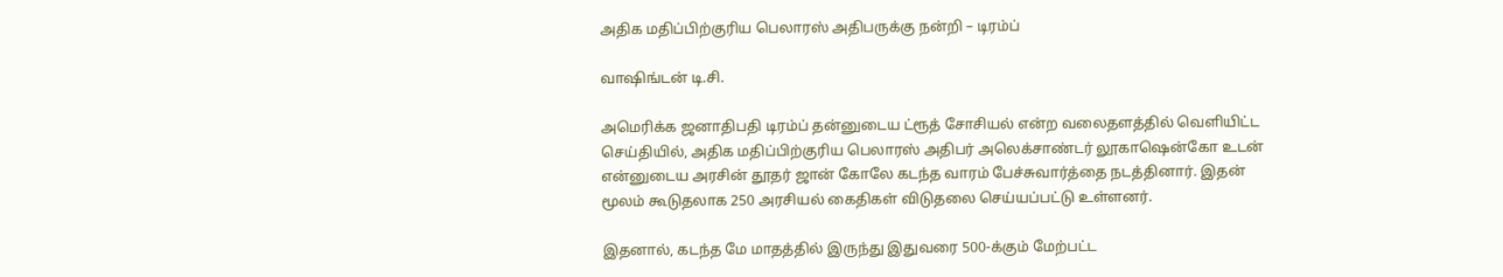அதிக மதிப்பிற்குரிய பெலாரஸ் அதிபருக்கு நன்றி – டிரம்ப்

வாஷிங்டன் டி.சி.

அமெரிக்க ஜனாதிபதி டிரம்ப் தன்னுடைய ட்ரூத் சோசியல் என்ற வலைதளத்தில் வெளியிட்ட செய்தியில், அதிக மதிப்பிற்குரிய பெலாரஸ் அதிபர் அலெக்சாண்டர் லூகாஷென்கோ உடன் என்னுடைய அரசின் தூதர் ஜான் கோலே கடந்த வாரம் பேச்சுவார்த்தை நடத்தினார். இதன் மூலம் கூடுதலாக 250 அரசியல் கைதிகள் விடுதலை செய்யப்பட்டு உள்ளனர்.

இதனால், கடந்த மே மாதத்தில் இருந்து இதுவரை 500-க்கும் மேற்பட்ட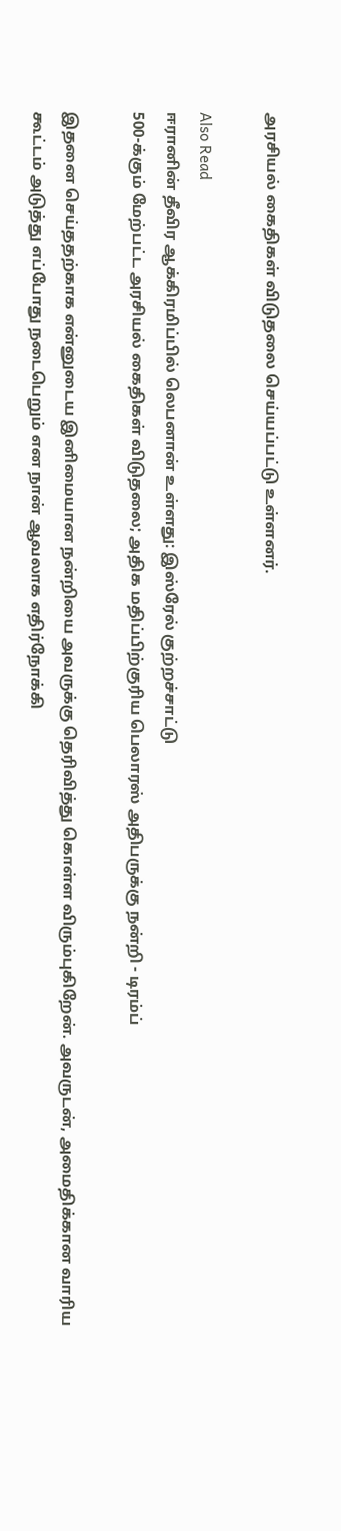அரசியல் கைதிகள் விடுதலை செய்யப்பட்டு உள்ளனர்.

Also Read
ஈரானின் தீவிர ஆக்கிரமிப்பில் லெபனான் உள்ளது: இஸ்ரேல் குற்றச்சாட்டு
500-க்கும் மேற்பட்ட அரசியல் கைதிகள் விடுதலை; அதிக மதிப்பிற்குரிய பெலாரஸ் அதிபருக்கு நன்றி - டிரம்ப்

இதனை செய்ததற்காக என்னுடைய இனிமையான நன்றியை அவருக்கு தெரிவித்து கொள்ள விரும்புகிறேன். அவருடன், அமைதிக்கான வாரிய கூட்டம் அடுத்து எப்போது நடைபெறும் என நான் ஆவலாக எதிர்நோக்கி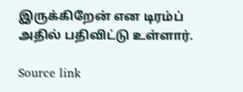இருக்கிறேன் என டிரம்ப் அதில் பதிவிட்டு உள்ளார்.

Source link